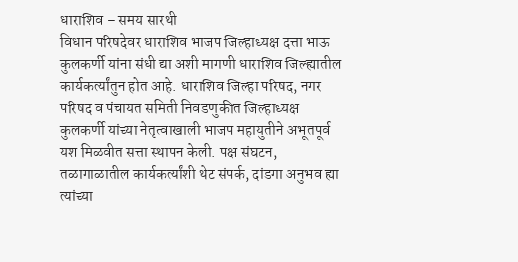धाराशिव – समय सारथी
विधान परिषदेवर धाराशिव भाजप जिल्हाध्यक्ष दत्ता भाऊ कुलकर्णी यांना संधी द्या अशी मागणी धाराशिव जिल्ह्यातील कार्यकर्त्यांतुन होत आहे. धाराशिव जिल्हा परिषद, नगर परिषद व पंचायत समिती निवडणुकीत जिल्हाध्यक्ष कुलकर्णी यांच्या नेतृत्वाखाली भाजप महायुतीने अभूतपूर्व यश मिळवीत सत्ता स्थापन केली. पक्ष संघटन, तळागाळातील कार्यकर्त्यांशी थेट संपर्क, दांडगा अनुभव ह्या त्यांच्या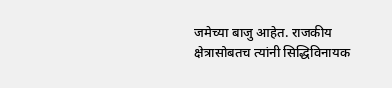जमेच्या बाजु आहेत. राजकीय क्षेत्रासोबतच त्यांनी सिद्धिविनायक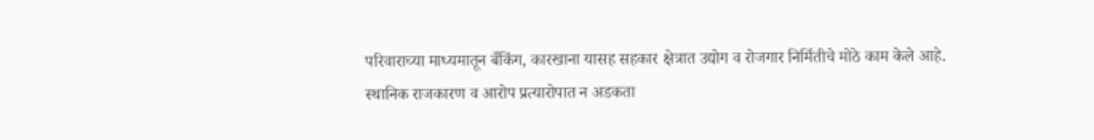परिवाराच्या माध्यमातून बँकिंग, कारखाना यासह सहकार क्षेत्रात उद्योग व रोजगार निर्मितीचे मोठे काम केले आहे.
स्थानिक राजकारण व आरोप प्रत्यारोपात न अडकता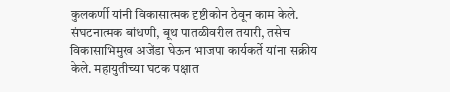कुलकर्णी यांनी विकासात्मक दृष्टीकोन ठेवून काम केले. संघटनात्मक बांधणी, बूथ पातळीवरील तयारी, तसेच विकासाभिमुख अजेंडा घेऊन भाजपा कार्यकर्ते यांना सक्रीय केले. महायुतीच्या घटक पक्षात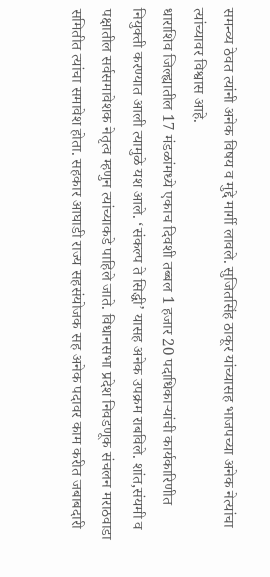समन्व्य ठेवत त्यांनी अनेक विषय व मुद्दे मार्गी लावले. सुजितसिंह ठाकूर यांच्यासह भाजपच्या अनेक नेत्यांचा त्यांच्यावर विश्वास आहे.
धाराशिव जिल्ह्यातील 17 मंडळांमध्ये एकाच दिवशी तब्बल 1 हजार 20 पदाधिकाऱ्यांची कार्यकारिणीत नियुक्ती करण्यात आली त्यामुळे यश आले. ‘संकल्प ते सिद्धी’ यासह अनेक उपक्रम राबविले. शांत,संयमी व पक्षातील सर्वसमावेशक नेतृत्व म्हणुन त्यांच्याकडे पाहिले जाते. विधानसभा प्रदेश निवडणूक संचलन मराठवाडा समितीत त्यांचा समावेश होता. सहकार आघाडी राज्य सहसंयोजक सह अनेक पदावर काम करीत जबाबदारी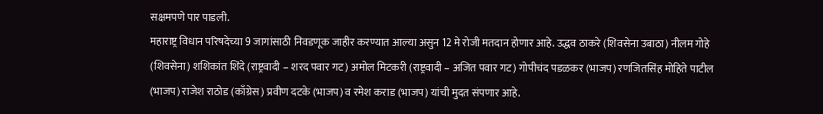सक्षमपणे पार पाडली.
महाराष्ट्र विधान परिषदेच्या 9 जागांसाठी निवडणूक जाहीर करण्यात आल्या असुन 12 मे रोजी मतदान होणार आहे. उद्धव ठाकरे (शिवसेना उबाठा) नीलम गोहे (शिवसेना) शशिकांत शिंदे (राष्ट्रवादी – शरद पवार गट) अमोल मिटकरी (राष्ट्रवादी – अजित पवार गट) गोपीचंद पडळकर (भाजप) रणजितसिंह मोहिते पाटील (भाजप) राजेश राठोड (काँग्रेस) प्रवीण दटके (भाजप) व रमेश कराड (भाजप) यांची मुदत संपणार आहे.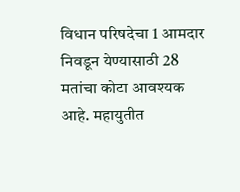विधान परिषदेचा 1 आमदार निवडून येण्यासाठी 28 मतांचा कोटा आवश्यक आहे. महायुतीत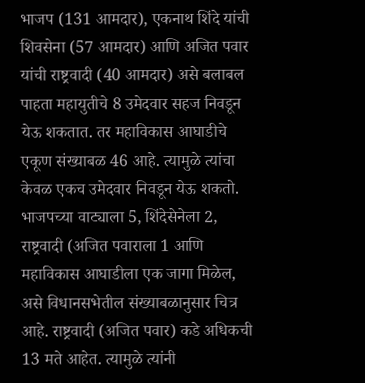भाजप (131 आमदार), एकनाथ शिंदे यांची शिवसेना (57 आमदार) आणि अजित पवार यांची राष्ट्रवादी (40 आमदार) असे बलाबल पाहता महायुतीचे 8 उमेदवार सहज निवडून येऊ शकतात. तर महाविकास आघाडीचे एकूण संख्याबळ 46 आहे. त्यामुळे त्यांचा केवळ एकच उमेदवार निवडून येऊ शकतो.
भाजपच्या वाट्याला 5, शिंदेसेनेला 2, राष्ट्रवादी (अजित पवाराला 1 आणि महाविकास आघाडीला एक जागा मिळेल, असे विधानसभेतील संख्याबळानुसार चित्र आहे. राष्ट्रवादी (अजित पवार) कडे अधिकची 13 मते आहेत. त्यामुळे त्यांनी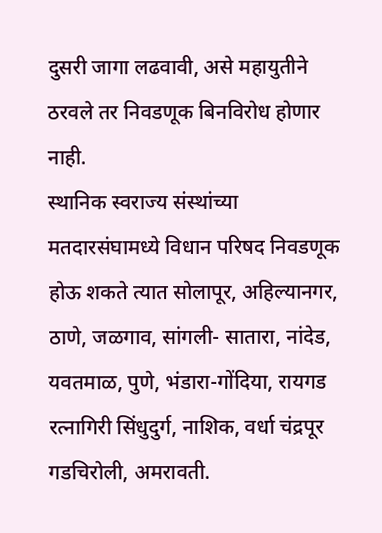दुसरी जागा लढवावी, असे महायुतीने ठरवले तर निवडणूक बिनविरोध होणार नाही.
स्थानिक स्वराज्य संस्थांच्या मतदारसंघामध्ये विधान परिषद निवडणूक होऊ शकते त्यात सोलापूर, अहिल्यानगर, ठाणे, जळगाव, सांगली- सातारा, नांदेड, यवतमाळ, पुणे, भंडारा-गोंदिया, रायगड रत्नागिरी सिंधुदुर्ग, नाशिक, वर्धा चंद्रपूर गडचिरोली, अमरावती.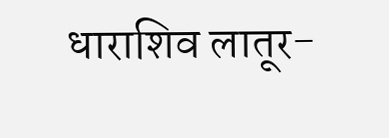धाराशिव लातूर-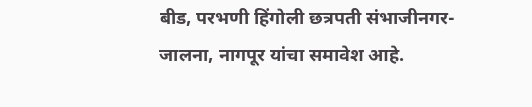बीड, परभणी हिंगोली छत्रपती संभाजीनगर-जालना, नागपूर यांचा समावेश आहे.